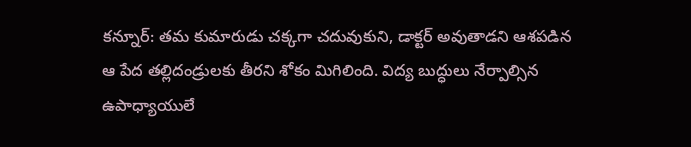కన్నూర్: తమ కుమారుడు చక్కగా చదువుకుని, డాక్టర్ అవుతాడని ఆశపడిన ఆ పేద తల్లిదండ్రులకు తీరని శోకం మిగిలింది. విద్య బుద్ధులు నేర్పాల్సిన ఉపాధ్యాయులే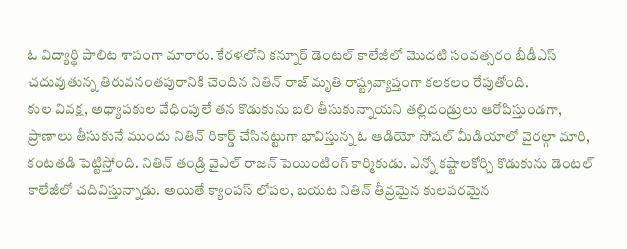ఓ విద్యార్థి పాలిట శాపంగా మారారు. కేరళలోని కన్నూర్ డెంటల్ కాలేజీలో మొదటి సంవత్సరం బీడీఎస్ చదువుతున్న తిరువనంతపురానికి చెందిన నితిన్ రాజ్ మృతి రాష్ట్రవ్యాప్తంగా కలకలం రేపుతోంది.
కుల వివక్ష, అధ్యాపకుల వేధింపులే తన కొడుకును బలి తీసుకున్నాయని తల్లిదండ్రులు ఆరోపిస్తుండగా, ప్రాణాలు తీసుకునే ముందు నితిన్ రికార్డ్ చేసినట్టుగా భావిస్తున్న ఓ ఆడియో సోషల్ మీడియాలో వైరల్గా మారి, కంటతడి పెట్టిస్తోంది. నితిన్ తండ్రి వైఎల్ రాజన్ పెయింటింగ్ కార్మికుడు. ఎన్నో కష్టాలకోర్చి కొడుకును డెంటల్ కాలేజీలో చదివిస్తున్నాడు. అయితే క్యాంపస్ లోపల, బయట నితిన్ తీవ్రమైన కులపరమైన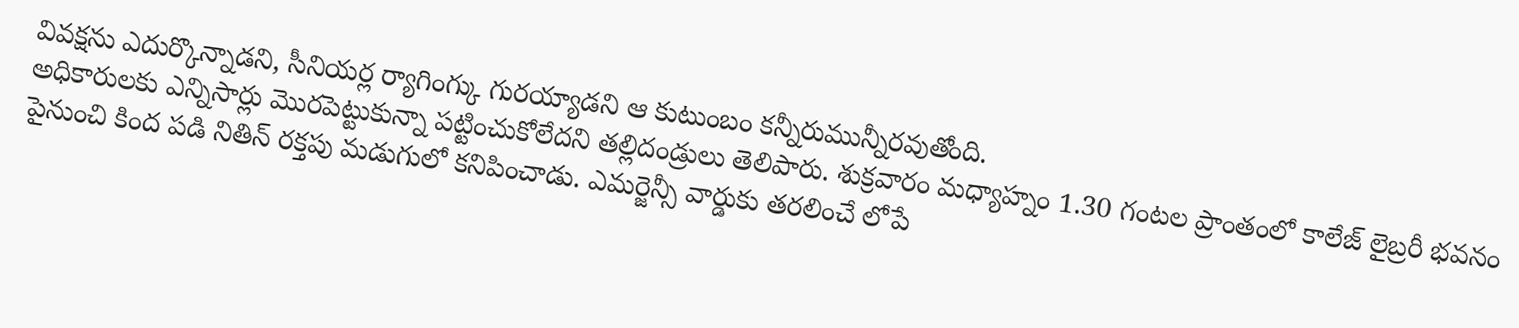వివక్షను ఎదుర్కొన్నాడని, సీనియర్ల ర్యాగింగ్కు గురయ్యాడని ఆ కుటుంబం కన్నీరుమున్నీరవుతోంది.
అధికారులకు ఎన్నిసార్లు మొరపెట్టుకున్నా పట్టించుకోలేదని తల్లిదండ్రులు తెలిపారు. శుక్రవారం మధ్యాహ్నం 1.30 గంటల ప్రాంతంలో కాలేజ్ లైబ్రరీ భవనం పైనుంచి కింద పడి నితిన్ రక్తపు మడుగులో కనిపించాడు. ఎమర్జెన్సీ వార్డుకు తరలించే లోపే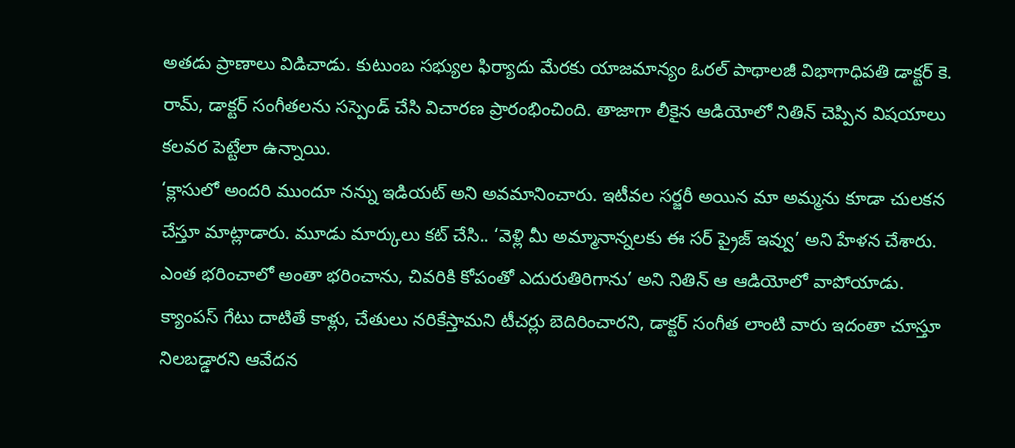అతడు ప్రాణాలు విడిచాడు. కుటుంబ సభ్యుల ఫిర్యాదు మేరకు యాజమాన్యం ఓరల్ పాథాలజీ విభాగాధిపతి డాక్టర్ కె. రామ్, డాక్టర్ సంగీతలను సస్పెండ్ చేసి విచారణ ప్రారంభించింది. తాజాగా లీకైన ఆడియోలో నితిన్ చెప్పిన విషయాలు కలవర పెట్టేలా ఉన్నాయి.
‘క్లాసులో అందరి ముందూ నన్ను ఇడియట్ అని అవమానించారు. ఇటీవల సర్జరీ అయిన మా అమ్మను కూడా చులకన చేస్తూ మాట్లాడారు. మూడు మార్కులు కట్ చేసి.. ‘వెళ్లి మీ అమ్మానాన్నలకు ఈ సర్ ప్రైజ్ ఇవ్వు’ అని హేళన చేశారు. ఎంత భరించాలో అంతా భరించాను, చివరికి కోపంతో ఎదురుతిరిగాను’ అని నితిన్ ఆ ఆడియోలో వాపోయాడు. క్యాంపస్ గేటు దాటితే కాళ్లు, చేతులు నరికేస్తామని టీచర్లు బెదిరించారని, డాక్టర్ సంగీత లాంటి వారు ఇదంతా చూస్తూ నిలబడ్డారని ఆవేదన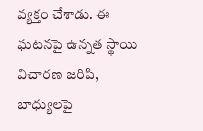వ్యక్తం చేశాడు. ఈ ఘటనపై ఉన్నత స్థాయి విచారణ జరిపి, బాధ్యులపై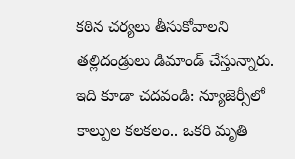కఠిన చర్యలు తీసుకోవాలని తల్లిదండ్రులు డిమాండ్ చేస్తున్నారు.
ఇది కూడా చదవండి: న్యూజెర్సీలో కాల్పుల కలకలం.. ఒకరి మృతి